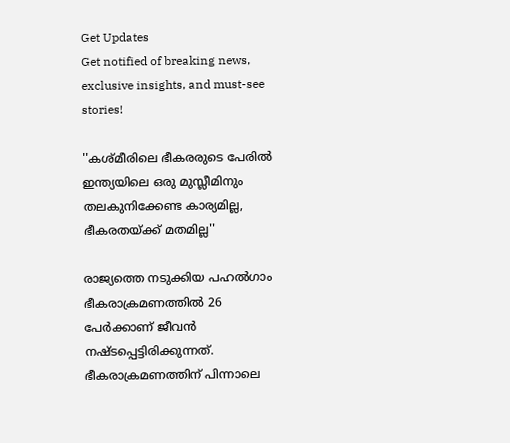Get Updates
Get notified of breaking news, exclusive insights, and must-see stories!

''കശ്മീരിലെ ഭീകരരുടെ പേരിൽ ഇന്ത്യയിലെ ഒരു മുസ്ലീമിനും തലകുനിക്കേണ്ട കാര്യമില്ല, ഭീകരതയ്ക്ക് മതമില്ല''

രാജ്യത്തെ നടുക്കിയ പഹൽഗാം ഭീകരാക്രമണത്തിൽ 26 പേർക്കാണ് ജീവൻ നഷ്ടപ്പെട്ടിരിക്കുന്നത്. ഭീകരാക്രമണത്തിന് പിന്നാലെ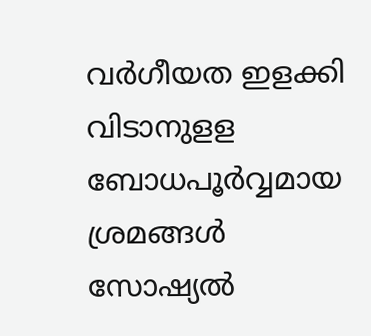വർഗീയത ഇളക്കി വിടാനുളള ബോധപൂർവ്വമായ ശ്രമങ്ങൾ സോഷ്യൽ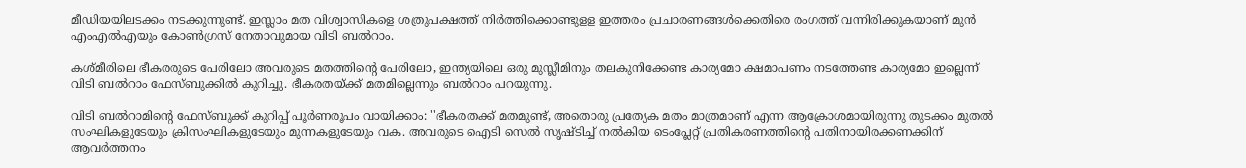മീഡിയയിലടക്കം നടക്കുന്നുണ്ട്. ഇസ്ലാം മത വിശ്വാസികളെ ശത്രുപക്ഷത്ത് നിർത്തിക്കൊണ്ടുളള ഇത്തരം പ്രചാരണങ്ങൾക്കെതിരെ രംഗത്ത് വന്നിരിക്കുകയാണ് മുൻ എംഎൽഎയും കോൺഗ്രസ് നേതാവുമായ വിടി ബൽറാം.

കശ്മീരിലെ ഭീകരരുടെ പേരിലോ അവരുടെ മതത്തിന്റെ പേരിലോ, ഇന്ത്യയിലെ ഒരു മുസ്ലീമിനും തലകുനിക്കേണ്ട കാര്യമോ ക്ഷമാപണം നടത്തേണ്ട കാര്യമോ ഇല്ലെന്ന് വിടി ബൽറാം ഫേസ്ബുക്കിൽ കുറിച്ചു. ഭീകരതയ്ക്ക് മതമില്ലെന്നും ബൽറാം പറയുന്നു.

വിടി ബൽറാമിന്റെ ഫേസ്ബുക്ക് കുറിപ്പ് പൂർണരൂപം വായിക്കാം: ''ഭീകരതക്ക് മതമുണ്ട്, അതൊരു പ്രത്യേക മതം മാത്രമാണ് എന്ന ആക്രോശമായിരുന്നു തുടക്കം മുതൽ സംഘികളുടേയും ക്രിസംഘികളുടേയും മുന്നകളുടേയും വക. അവരുടെ ഐടി സെൽ സൃഷ്ടിച്ച് നൽകിയ ടെംപ്ലേറ്റ് പ്രതികരണത്തിന്റെ പതിനായിരക്കണക്കിന് ആവർത്തനം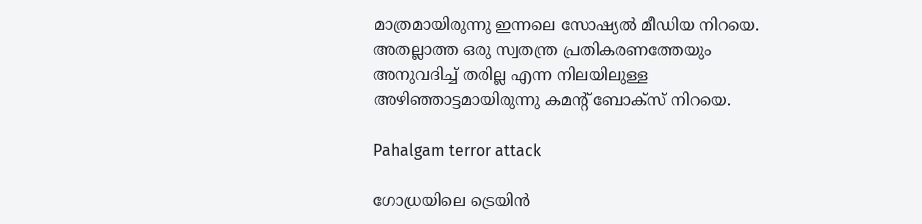മാത്രമായിരുന്നു ഇന്നലെ സോഷ്യൽ മീഡിയ നിറയെ. അതല്ലാത്ത ഒരു സ്വതന്ത്ര പ്രതികരണത്തേയും അനുവദിച്ച് തരില്ല എന്ന നിലയിലുള്ള അഴിഞ്ഞാട്ടമായിരുന്നു കമന്റ് ബോക്സ് നിറയെ.

Pahalgam terror attack

ഗോധ്രയിലെ ട്രെയിൻ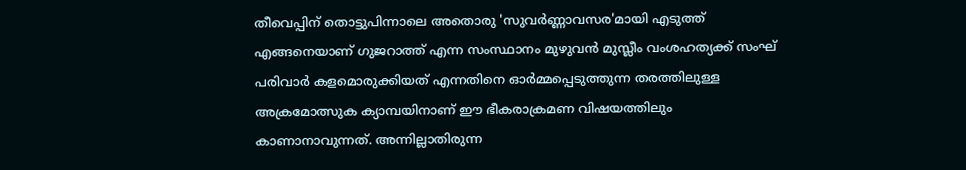തീവെപ്പിന് തൊട്ടുപിന്നാലെ അതൊരു 'സുവർണ്ണാവസര'മായി എടുത്ത് എങ്ങനെയാണ് ഗുജറാത്ത് എന്ന സംസ്ഥാനം മുഴുവൻ മുസ്ലീം വംശഹത്യക്ക് സംഘ് പരിവാർ കളമൊരുക്കിയത് എന്നതിനെ ഓർമ്മപ്പെടുത്തുന്ന തരത്തിലുള്ള അക്രമോത്സുക ക്യാമ്പയിനാണ് ഈ ഭീകരാക്രമണ വിഷയത്തിലും കാണാനാവുന്നത്. അന്നില്ലാതിരുന്ന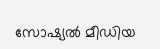സോഷ്യൽ മീഡിയ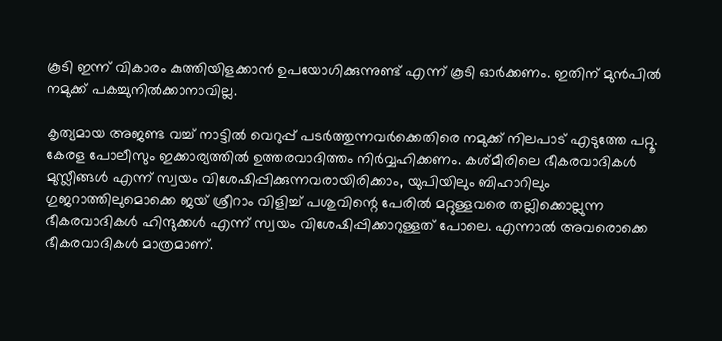കൂടി ഇന്ന് വികാരം കുത്തിയിളക്കാൻ ഉപയോഗിക്കുന്നുണ്ട് എന്ന് കൂടി ഓർക്കണം. ഇതിന് മുൻപിൽ നമുക്ക് പകച്ചുനിൽക്കാനാവില്ല.

കൃത്യമായ അജണ്ട വച്ച് നാട്ടിൽ വെറുപ്പ് പടർത്തുന്നവർക്കെതിരെ നമുക്ക് നിലപാട് എടുത്തേ പറ്റൂ. കേരള പോലീസും ഇക്കാര്യത്തിൽ ഉത്തരവാദിത്തം നിർവ്വഹിക്കണം. കശ്മീരിലെ ഭീകരവാദികൾ മുസ്ലീങ്ങൾ എന്ന് സ്വയം വിശേഷിപ്പിക്കുന്നവരായിരിക്കാം, യുപിയിലും ബിഹാറിലും ഗുജറാത്തിലുമൊക്കെ ജയ് ശ്രീറാം വിളിച്ച് പശുവിന്റെ പേരിൽ മറ്റുള്ളവരെ തല്ലിക്കൊല്ലുന്ന ഭീകരവാദികൾ ഹിന്ദുക്കൾ എന്ന് സ്വയം വിശേഷിപ്പിക്കാറുള്ളത് പോലെ. എന്നാൽ അവരൊക്കെ ഭീകരവാദികൾ മാത്രമാണ്.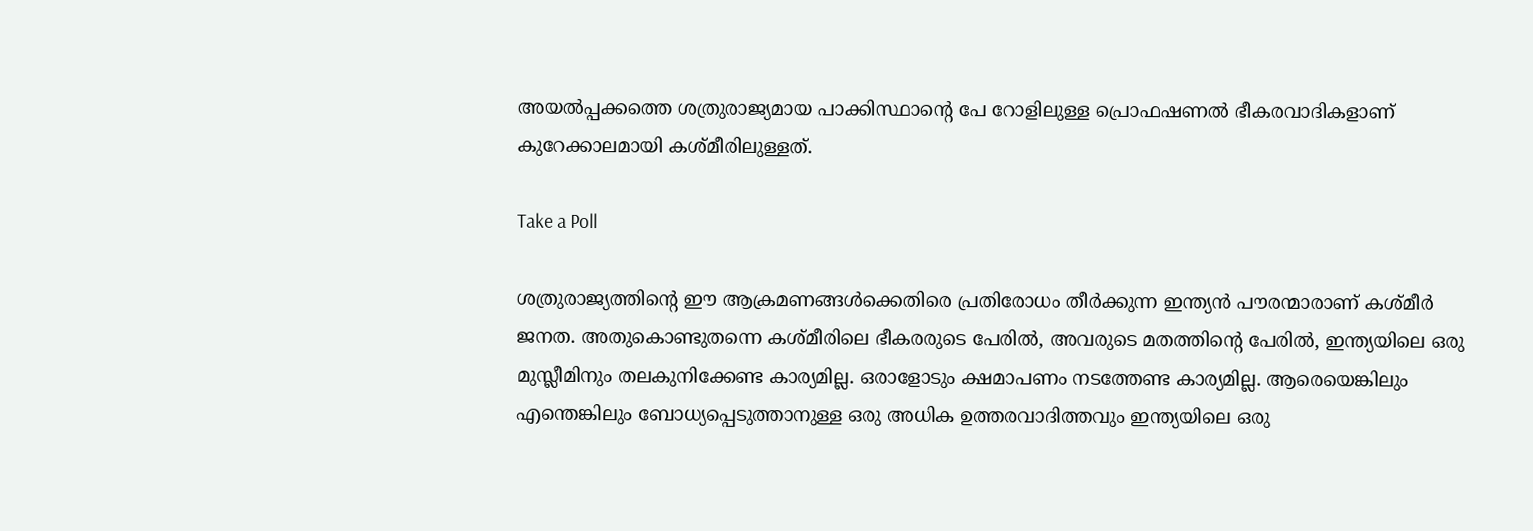അയൽപ്പക്കത്തെ ശത്രുരാജ്യമായ പാക്കിസ്ഥാന്റെ പേ റോളിലുള്ള പ്രൊഫഷണൽ ഭീകരവാദികളാണ് കുറേക്കാലമായി കശ്മീരിലുള്ളത്.

Take a Poll

ശത്രുരാജ്യത്തിന്റെ ഈ ആക്രമണങ്ങൾക്കെതിരെ പ്രതിരോധം തീർക്കുന്ന ഇന്ത്യൻ പൗരന്മാരാണ് കശ്മീർ ജനത. അതുകൊണ്ടുതന്നെ കശ്മീരിലെ ഭീകരരുടെ പേരിൽ, അവരുടെ മതത്തിന്റെ പേരിൽ, ഇന്ത്യയിലെ ഒരു മുസ്ലീമിനും തലകുനിക്കേണ്ട കാര്യമില്ല. ഒരാളോടും ക്ഷമാപണം നടത്തേണ്ട കാര്യമില്ല. ആരെയെങ്കിലും എന്തെങ്കിലും ബോധ്യപ്പെടുത്താനുള്ള ഒരു അധിക ഉത്തരവാദിത്തവും ഇന്ത്യയിലെ ഒരു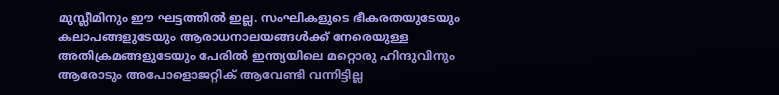മുസ്ലീമിനും ഈ ഘട്ടത്തിൽ ഇല്ല. സംഘികളുടെ ഭീകരതയുടേയും കലാപങ്ങളുടേയും ആരാധനാലയങ്ങൾക്ക് നേരെയുള്ള അതിക്രമങ്ങളുടേയും പേരിൽ ഇന്ത്യയിലെ മറ്റൊരു ഹിന്ദുവിനും ആരോടും അപോളൊജറ്റിക് ആവേണ്ടി വന്നിട്ടില്ല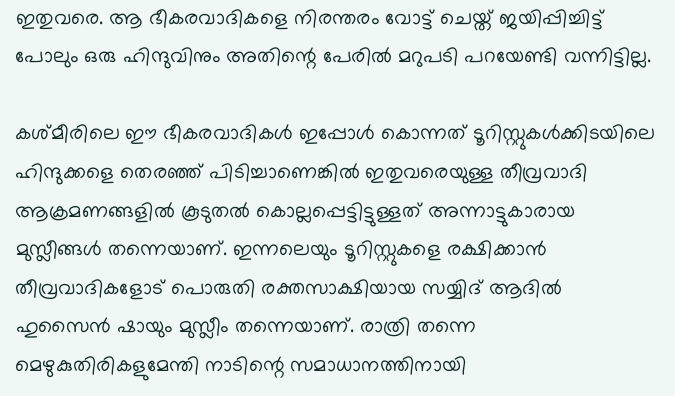ഇതുവരെ. ആ ഭീകരവാദികളെ നിരന്തരം വോട്ട് ചെയ്ത് ജയിപ്പിച്ചിട്ട് പോലും ഒരു ഹിന്ദുവിനും അതിന്റെ പേരിൽ മറുപടി പറയേണ്ടി വന്നിട്ടില്ല.

കശ്മീരിലെ ഈ ഭീകരവാദികൾ ഇപ്പോൾ കൊന്നത് ടൂറിസ്റ്റുകൾക്കിടയിലെ ഹിന്ദുക്കളെ തെരഞ്ഞ് പിടിച്ചാണെങ്കിൽ ഇതുവരെയുള്ള തീവ്രവാദി ആക്രമണങ്ങളിൽ കൂടുതൽ കൊല്ലപ്പെട്ടിട്ടുള്ളത് അന്നാട്ടുകാരായ മുസ്ലീങ്ങൾ തന്നെയാണ്. ഇന്നലെയും ടൂറിസ്റ്റുകളെ രക്ഷിക്കാൻ തീവ്രവാദികളോട് പൊരുതി രക്തസാക്ഷിയായ സയ്യിദ് ആദിൽ ഹുസൈൻ ഷായും മുസ്ലീം തന്നെയാണ്. രാത്രി തന്നെ മെഴുകുതിരികളുമേന്തി നാടിന്റെ സമാധാനത്തിനായി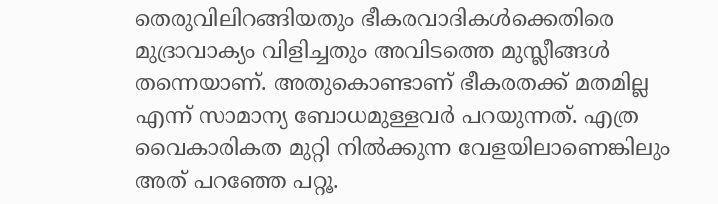തെരുവിലിറങ്ങിയതും ഭീകരവാദികൾക്കെതിരെ മുദ്രാവാക്യം വിളിച്ചതും അവിടത്തെ മുസ്ലീങ്ങൾ തന്നെയാണ്. അതുകൊണ്ടാണ് ഭീകരതക്ക് മതമില്ല എന്ന് സാമാന്യ ബോധമുള്ളവർ പറയുന്നത്. എത്ര വൈകാരികത മുറ്റി നിൽക്കുന്ന വേളയിലാണെങ്കിലും അത് പറഞ്ഞേ പറ്റൂ.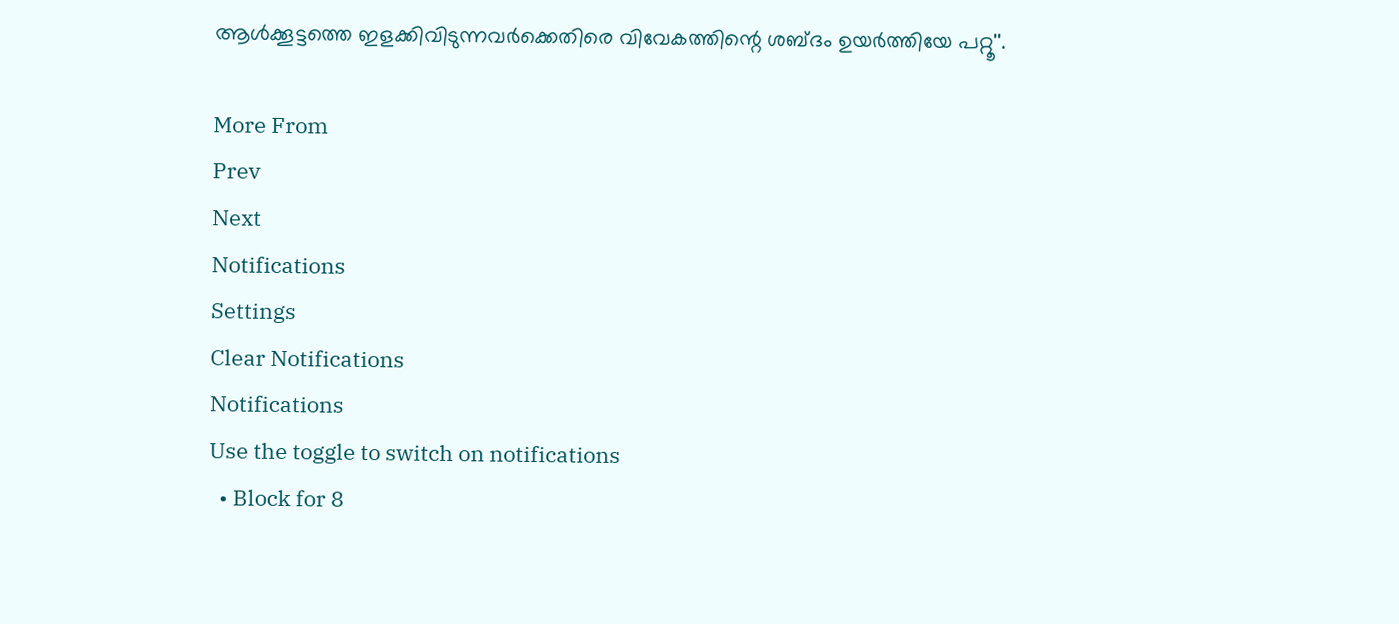ആൾക്കൂട്ടത്തെ ഇളക്കിവിടുന്നവർക്കെതിരെ വിവേകത്തിന്റെ ശബ്ദം ഉയർത്തിയേ പറ്റൂ''.

More From
Prev
Next
Notifications
Settings
Clear Notifications
Notifications
Use the toggle to switch on notifications
  • Block for 8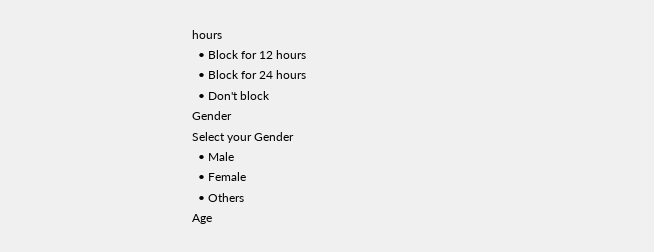hours
  • Block for 12 hours
  • Block for 24 hours
  • Don't block
Gender
Select your Gender
  • Male
  • Female
  • Others
Age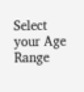Select your Age Range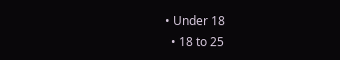• Under 18
  • 18 to 25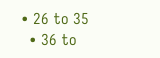• 26 to 35
  • 36 to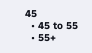45
  • 45 to 55
  • 55+